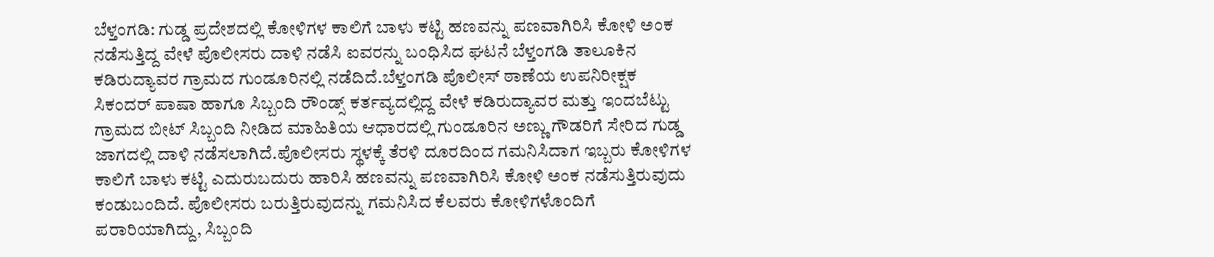ಬೆಳ್ತಂಗಡಿ: ಗುಡ್ಡ ಪ್ರದೇಶದಲ್ಲಿ ಕೋಳಿಗಳ ಕಾಲಿಗೆ ಬಾಳು ಕಟ್ಟಿ ಹಣವನ್ನು ಪಣವಾಗಿರಿಸಿ ಕೋಳಿ ಅಂಕ ನಡೆಸುತ್ತಿದ್ದ ವೇಳೆ ಪೊಲೀಸರು ದಾಳಿ ನಡೆಸಿ ಐವರನ್ನು ಬಂಧಿಸಿದ ಘಟನೆ ಬೆಳ್ತಂಗಡಿ ತಾಲೂಕಿನ ಕಡಿರುದ್ಯಾವರ ಗ್ರಾಮದ ಗುಂಡೂರಿನಲ್ಲಿ ನಡೆದಿದೆ.ಬೆಳ್ತಂಗಡಿ ಪೊಲೀಸ್ ಠಾಣೆಯ ಉಪನಿರೀಕ್ಷಕ ಸಿಕಂದರ್ ಪಾಷಾ ಹಾಗೂ ಸಿಬ್ಬಂದಿ ರೌಂಡ್ಸ್ ಕರ್ತವ್ಯದಲ್ಲಿದ್ದ ವೇಳೆ ಕಡಿರುದ್ಯಾವರ ಮತ್ತು ಇಂದಬೆಟ್ಟು ಗ್ರಾಮದ ಬೀಟ್ ಸಿಬ್ಬಂದಿ ನೀಡಿದ ಮಾಹಿತಿಯ ಆಧಾರದಲ್ಲಿ ಗುಂಡೂರಿನ ಅಣ್ಣು ಗೌಡರಿಗೆ ಸೇರಿದ ಗುಡ್ಡ ಜಾಗದಲ್ಲಿ ದಾಳಿ ನಡೆಸಲಾಗಿದೆ.ಪೊಲೀಸರು ಸ್ಥಳಕ್ಕೆ ತೆರಳಿ ದೂರದಿಂದ ಗಮನಿಸಿದಾಗ ಇಬ್ಬರು ಕೋಳಿಗಳ ಕಾಲಿಗೆ ಬಾಳು ಕಟ್ಟಿ ಎದುರುಬದುರು ಹಾರಿಸಿ ಹಣವನ್ನು ಪಣವಾಗಿರಿಸಿ ಕೋಳಿ ಅಂಕ ನಡೆಸುತ್ತಿರುವುದು ಕಂಡುಬಂದಿದೆ. ಪೊಲೀಸರು ಬರುತ್ತಿರುವುದನ್ನು ಗಮನಿಸಿದ ಕೆಲವರು ಕೋಳಿಗಳೊಂದಿಗೆ ಪರಾರಿಯಾಗಿದ್ದು, ಸಿಬ್ಬಂದಿ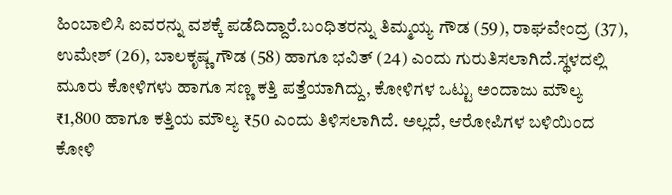ಹಿಂಬಾಲಿಸಿ ಐವರನ್ನು ವಶಕ್ಕೆ ಪಡೆದಿದ್ದಾರೆ.ಬಂಧಿತರನ್ನು ತಿಮ್ಮಯ್ಯ ಗೌಡ (59), ರಾಘವೇಂದ್ರ (37), ಉಮೇಶ್ (26), ಬಾಲಕೃಷ್ಣ ಗೌಡ (58) ಹಾಗೂ ಭವಿತ್ (24) ಎಂದು ಗುರುತಿಸಲಾಗಿದೆ.ಸ್ಥಳದಲ್ಲಿ ಮೂರು ಕೋಳಿಗಳು ಹಾಗೂ ಸಣ್ಣ ಕತ್ತಿ ಪತ್ತೆಯಾಗಿದ್ದು, ಕೋಳಿಗಳ ಒಟ್ಟು ಅಂದಾಜು ಮೌಲ್ಯ ₹1,800 ಹಾಗೂ ಕತ್ತಿಯ ಮೌಲ್ಯ ₹50 ಎಂದು ತಿಳಿಸಲಾಗಿದೆ. ಅಲ್ಲದೆ, ಆರೋಪಿಗಳ ಬಳಿಯಿಂದ ಕೋಳಿ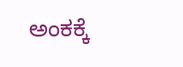ಅಂಕಕ್ಕೆ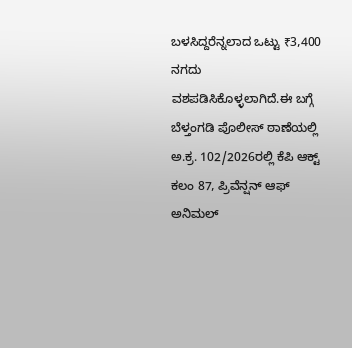ಬಳಸಿದ್ದರೆನ್ನಲಾದ ಒಟ್ಟು ₹3,400 ನಗದು ವಶಪಡಿಸಿಕೊಳ್ಳಲಾಗಿದೆ.ಈ ಬಗ್ಗೆ ಬೆಳ್ತಂಗಡಿ ಪೊಲೀಸ್ ಠಾಣೆಯಲ್ಲಿ ಅ.ಕ್ರ. 102/2026ರಲ್ಲಿ ಕೆಪಿ ಆಕ್ಟ್ ಕಲಂ 87, ಪ್ರಿವೆನ್ಷನ್ ಆಫ್ ಅನಿಮಲ್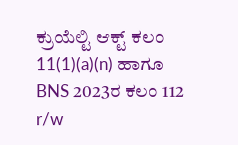ಕ್ರುಯೆಲ್ಟಿ ಆಕ್ಟ್ ಕಲಂ 11(1)(a)(n) ಹಾಗೂ BNS 2023ರ ಕಲಂ 112 r/w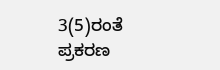3(5)ರಂತೆ ಪ್ರಕರಣ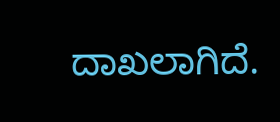ದಾಖಲಾಗಿದೆ.